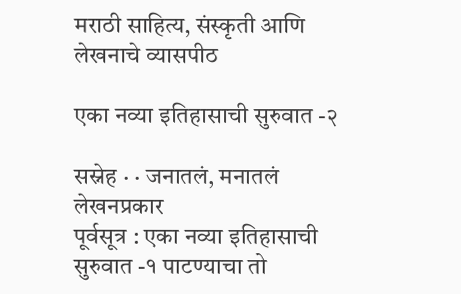मराठी साहित्य, संस्कृती आणि लेखनाचे व्यासपीठ

एका नव्या इतिहासाची सुरुवात -२

सस्नेह · · जनातलं, मनातलं
लेखनप्रकार
पूर्वसूत्र : एका नव्या इतिहासाची सुरुवात -१ पाटण्याचा तो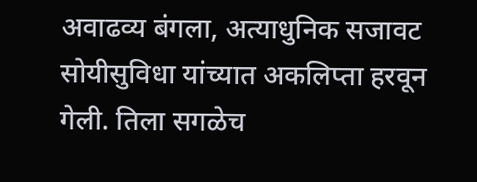अवाढव्य बंगला, अत्याधुनिक सजावट सोयीसुविधा यांच्यात अकलिप्ता हरवून गेली. तिला सगळेच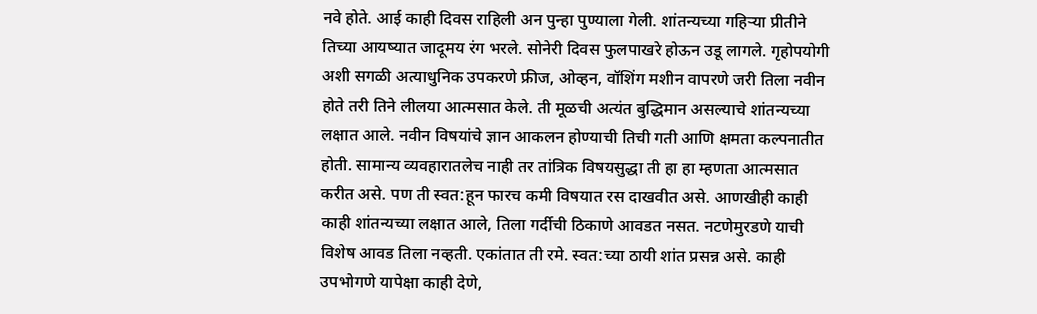नवे होते. आई काही दिवस राहिली अन पुन्हा पुण्याला गेली. शांतन्यच्या गहिऱ्या प्रीतीने तिच्या आयष्यात जादूमय रंग भरले. सोनेरी दिवस फुलपाखरे होऊन उडू लागले. गृहोपयोगी अशी सगळी अत्याधुनिक उपकरणे फ्रीज, ओव्हन, वॉशिंग मशीन वापरणे जरी तिला नवीन होते तरी तिने लीलया आत्मसात केले. ती मूळची अत्यंत बुद्धिमान असल्याचे शांतन्यच्या लक्षात आले. नवीन विषयांचे ज्ञान आकलन होण्याची तिची गती आणि क्षमता कल्पनातीत होती. सामान्य व्यवहारातलेच नाही तर तांत्रिक विषयसुद्धा ती हा हा म्हणता आत्मसात करीत असे. पण ती स्वत:हून फारच कमी विषयात रस दाखवीत असे. आणखीही काही काही शांतन्यच्या लक्षात आले, तिला गर्दीची ठिकाणे आवडत नसत. नटणेमुरडणे याची विशेष आवड तिला नव्हती. एकांतात ती रमे. स्वत:च्या ठायी शांत प्रसन्न असे. काही उपभोगणे यापेक्षा काही देणे,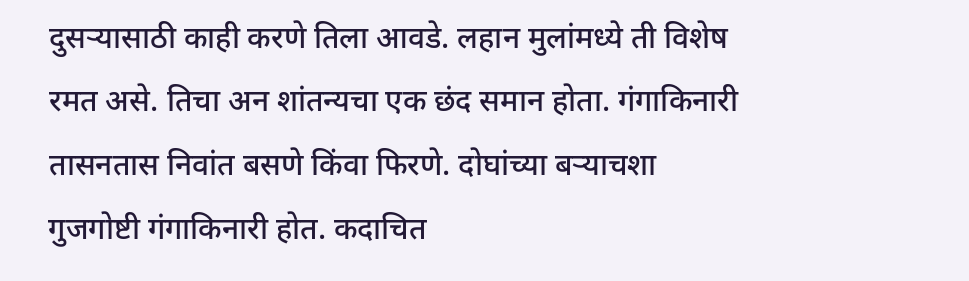दुसऱ्यासाठी काही करणे तिला आवडे. लहान मुलांमध्ये ती विशेष रमत असे. तिचा अन शांतन्यचा एक छंद समान होता. गंगाकिनारी तासनतास निवांत बसणे किंवा फिरणे. दोघांच्या बऱ्याचशा गुजगोष्टी गंगाकिनारी होत. कदाचित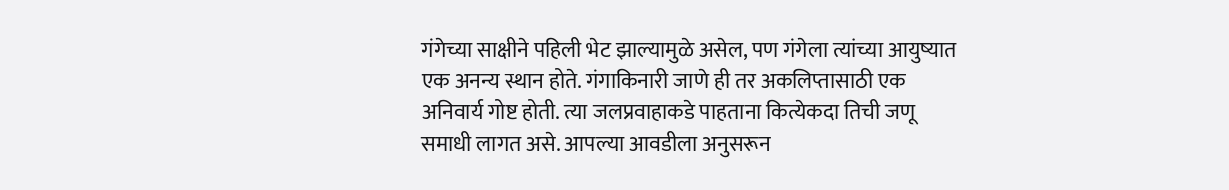गंगेच्या साक्षीने पहिली भेट झाल्यामुळे असेल, पण गंगेला त्यांच्या आयुष्यात एक अनन्य स्थान होते. गंगाकिनारी जाणे ही तर अकलिप्तासाठी एक अनिवार्य गोष्ट होती. त्या जलप्रवाहाकडे पाहताना कित्येकदा तिची जणू समाधी लागत असे. आपल्या आवडीला अनुसरून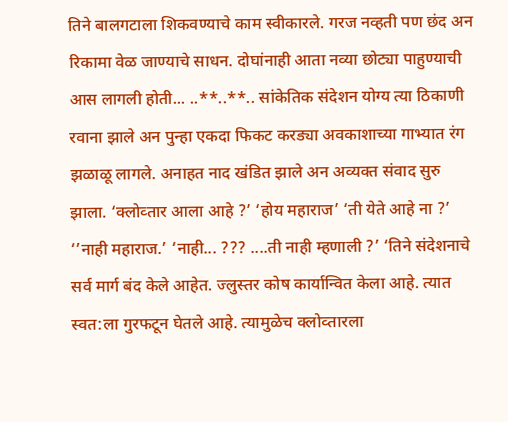तिने बालगटाला शिकवण्याचे काम स्वीकारले. गरज नव्हती पण छंद अन रिकामा वेळ जाण्याचे साधन. दोघांनाही आता नव्या छोट्या पाहुण्याची आस लागली होती... ..**..**.. सांकेतिक संदेशन योग्य त्या ठिकाणी रवाना झाले अन पुन्हा एकदा फिकट करड्या अवकाशाच्या गाभ्यात रंग झळाळू लागले. अनाहत नाद खंडित झाले अन अव्यक्त संवाद सुरु झाला. ‘क्लोव्तार आला आहे ?’ ‘होय महाराज’ ‘ती येते आहे ना ?’ ‘’नाही महाराज.’ ‘नाही... ??? ....ती नाही म्हणाली ?’ ‘तिने संदेशनाचे सर्व मार्ग बंद केले आहेत. ज्लुस्तर कोष कार्यान्वित केला आहे. त्यात स्वत:ला गुरफटून घेतले आहे. त्यामुळेच क्लोव्तारला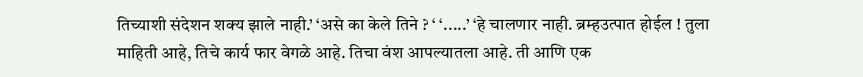तिच्याशी संदेशन शक्य झाले नाही.’ ‘असे का केले तिने ? ‘ ‘.....’ ‘हे चालणार नाही. ब्रम्हउत्पात होईल ! तुला माहिती आहे, तिचे कार्य फार वेगळे आहे. तिचा वंश आपल्यातला आहे. ती आणि एक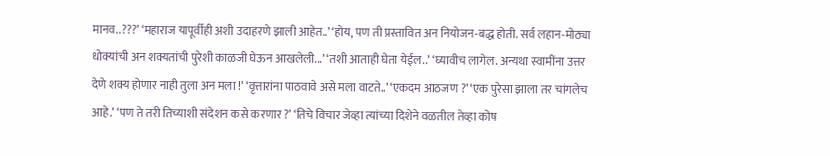मानव..???’ ‘महाराज यापूर्वीही अशी उदाहरणे झाली आहेत..’ ‘होय, पण ती प्रस्तावित अन नियोजन-बद्ध होती. सर्व लहान-मोठ्या धोक्यांची अन शक्यतांची पुरेशी काळजी घेऊन आखलेली...’ ‘तशी आताही घेता येईल..’ ‘घ्यावीच लागेल. अन्यथा स्वामींना उत्तर देणे शक्य होणार नाही तुला अन मला !’ ‘वृत्तारांना पाठवावे असे मला वाटते..’ ‘एकदम आठजण ?’ ‘एक पुरेसा झाला तर चांगलेच आहे.’ ‘पण ते तरी तिच्याशी संदेशन कसे करणार ?’ ‘तिचे विचार जेव्हा त्यांच्या दिशेने वळतील तेव्हा कोष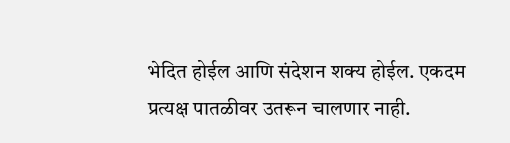भेदित होईल आणि संदेशन शक्य होईल. एकदम प्रत्यक्ष पातळीवर उतरून चालणार नाही.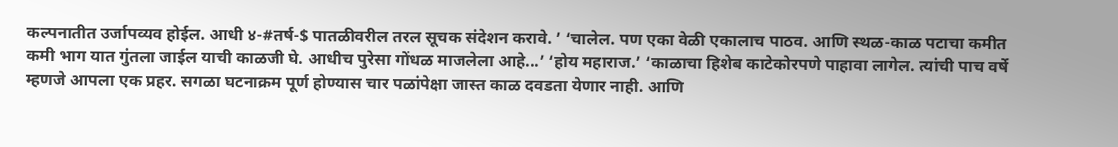कल्पनातीत उर्जापव्यव होईल. आधी ४-#तर्ष-$ पातळीवरील तरल सूचक संदेशन करावे. ’ ‘चालेल. पण एका वेळी एकालाच पाठव. आणि स्थळ-काळ पटाचा कमीत कमी भाग यात गुंतला जाईल याची काळजी घे. आधीच पुरेसा गोंधळ माजलेला आहे...’ ‘होय महाराज.’ ‘काळाचा हिशेब काटेकोरपणे पाहावा लागेल. त्यांची पाच वर्षे म्हणजे आपला एक प्रहर. सगळा घटनाक्रम पूर्ण होण्यास चार पळांपेक्षा जास्त काळ दवडता येणार नाही. आणि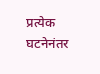प्रत्येक घटनेनंतर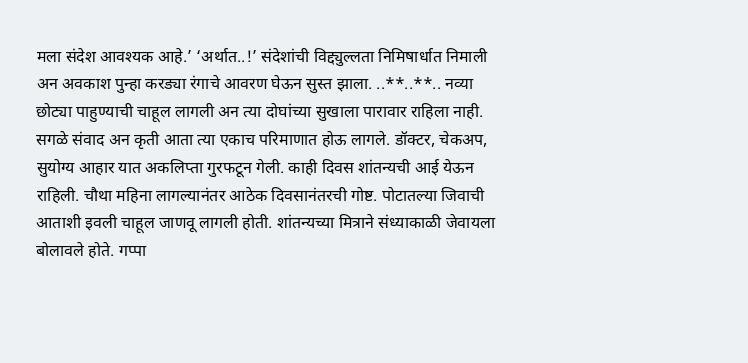मला संदेश आवश्यक आहे.’ ‘अर्थात..!’ संदेशांची विद्द्युल्लता निमिषार्धात निमाली अन अवकाश पुन्हा करड्या रंगाचे आवरण घेऊन सुस्त झाला. ..**..**.. नव्या छोट्या पाहुण्याची चाहूल लागली अन त्या दोघांच्या सुखाला पारावार राहिला नाही. सगळे संवाद अन कृती आता त्या एकाच परिमाणात होऊ लागले. डॉक्टर, चेकअप, सुयोग्य आहार यात अकलिप्ता गुरफटून गेली. काही दिवस शांतन्यची आई येऊन राहिली. चौथा महिना लागल्यानंतर आठेक दिवसानंतरची गोष्ट. पोटातल्या जिवाची आताशी इवली चाहूल जाणवू लागली होती. शांतन्यच्या मित्राने संध्याकाळी जेवायला बोलावले होते. गप्पा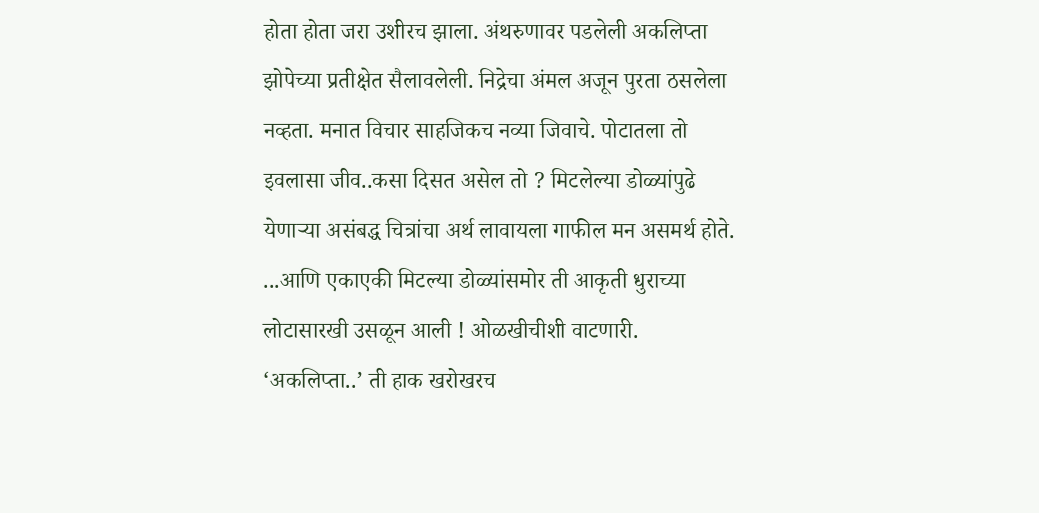होता होता जरा उशीरच झाला. अंथरुणावर पडलेली अकलिप्ता झोपेच्या प्रतीक्षेत सैलावलेली. निद्रेचा अंमल अजून पुरता ठसलेला नव्हता. मनात विचार साहजिकच नव्या जिवाचे. पोटातला तो इवलासा जीव..कसा दिसत असेल तो ? मिटलेल्या डोळ्यांपुढे येणाऱ्या असंबद्ध चित्रांचा अर्थ लावायला गाफील मन असमर्थ होते. ...आणि एकाएकी मिटल्या डोळ्यांसमोर ती आकृती धुराच्या लोटासारखी उसळून आली ! ओळखीचीशी वाटणारी. ‘अकलिप्ता..’ ती हाक खरोखरच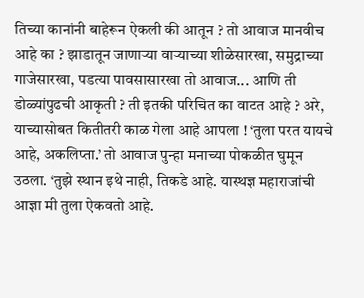तिच्या कानांनी बाहेरून ऐकली की आतून ? तो आवाज मानवीच आहे का ? झाडातून जाणाऱ्या वाऱ्याच्या शीळेसारखा, समुद्राच्या गाजेसारखा, पडत्या पावसासारखा तो आवाज... आणि ती डोळ्यांपुढची आकृती ? ती इतकी परिचित का वाटत आहे ? अरे, याच्यासोबत कितीतरी काळ गेला आहे आपला ! ‘तुला परत यायचे आहे, अकलिप्ता.’ तो आवाज पुन्हा मनाच्या पोकळीत घुमून उठला. ‘तुझे स्थान इथे नाही, तिकडे आहे. यास्थज्ञ महाराजांची आज्ञा मी तुला ऐकवतो आहे.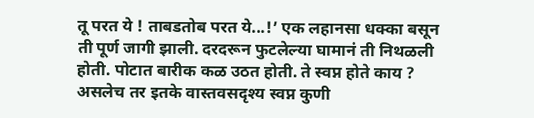तू परत ये ! ताबडतोब परत ये...!’ एक लहानसा धक्का बसून ती पूर्ण जागी झाली. दरदरून फुटलेल्या घामानं ती निथळली होती. पोटात बारीक कळ उठत होती. ते स्वप्न होते काय ? असलेच तर इतके वास्तवसदृश्य स्वप्न कुणी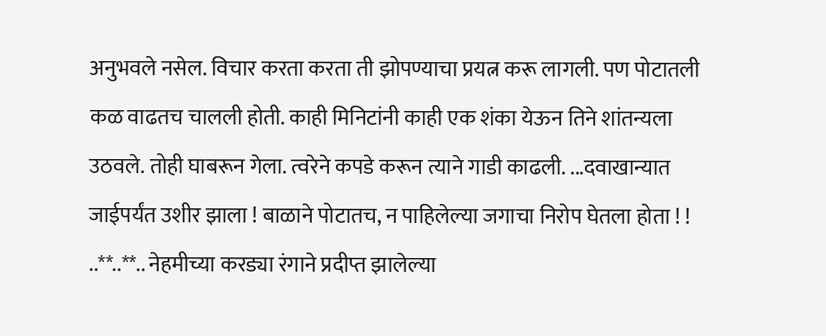अनुभवले नसेल. विचार करता करता ती झोपण्याचा प्रयत्न करू लागली. पण पोटातली कळ वाढतच चालली होती. काही मिनिटांनी काही एक शंका येऊन तिने शांतन्यला उठवले. तोही घाबरून गेला. त्वरेने कपडे करून त्याने गाडी काढली. ...दवाखान्यात जाईपर्यंत उशीर झाला ! बाळाने पोटातच, न पाहिलेल्या जगाचा निरोप घेतला होता ! ! ..**..**.. नेहमीच्या करड्या रंगाने प्रदीप्त झालेल्या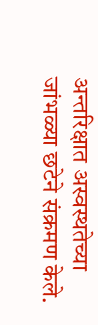अन्तरिक्षात अस्वस्थतेच्या जांभळ्या छटेने संक्रमण केले.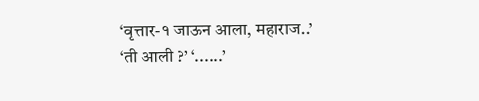‘वृत्तार-१ जाऊन आला, महाराज..’ ‘ती आली ?’ ‘......’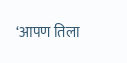‘आपण तिला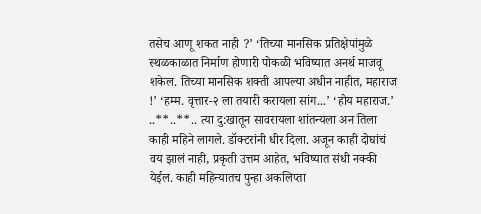तसेच आणू शकत नाही ?’ ‘तिच्या मानसिक प्रतिक्षेपांमुळे स्थळकाळात निर्माण होणारी पोकळी भविष्यात अनर्थ माजवू शकेल. तिच्या मानसिक शक्ती आपल्या अधीन नाहीत, महाराज !’ ‘हम्म. वृत्तार-२ ला तयारी करायला सांग...’ ‘होय महाराज.’ ..**..**.. त्या दु:खातून सावरायला शांतन्यला अन तिला काही महिने लागले. डॉक्टरांनी धीर दिला. अजून काही दोघांचं वय झालं नाही, प्रकृती उत्तम आहेत, भविष्यात संधी नक्की येईल. काही महिन्यातच पुन्हा अकलिप्ता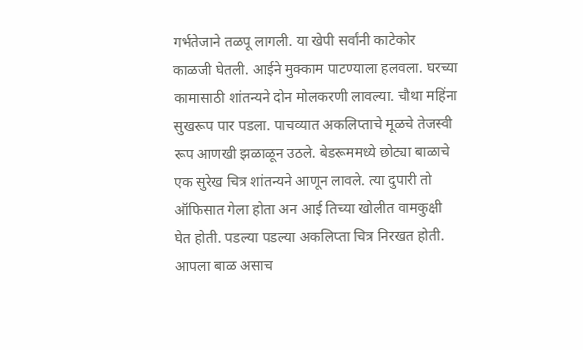गर्भतेजाने तळपू लागली. या खेपी सर्वांनी काटेकोर काळजी घेतली. आईने मुक्काम पाटण्याला हलवला. घरच्या कामासाठी शांतन्यने दोन मोलकरणी लावल्या. चौथा महिंना सुखरूप पार पडला. पाचव्यात अकलिप्ताचे मूळचे तेजस्वी रूप आणखी झळाळून उठले. बेडरूममध्ये छोट्या बाळाचे एक सुरेख चित्र शांतन्यने आणून लावले. त्या दुपारी तो ऑफिसात गेला होता अन आई तिच्या खोलीत वामकुक्षी घेत होती. पडल्या पडल्या अकलिप्ता चित्र निरखत होती. आपला बाळ असाच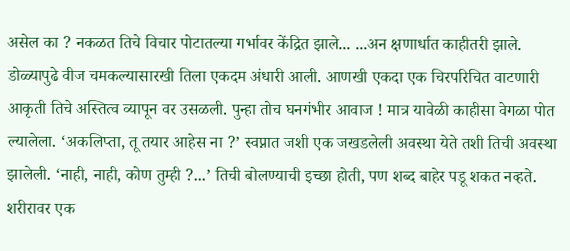असेल का ? नकळत तिचे विचार पोटातल्या गर्भावर केंद्रित झाले... ...अन क्षणार्धात काहीतरी झाले. डोळ्यापुढे वीज चमकल्यासारखी तिला एकदम अंधारी आली. आणखी एकदा एक चिरपरिचित वाटणारी आकृती तिचे अस्तित्व व्यापून वर उसळली. पुन्हा तोच घनगंभीर आवाज ! मात्र यावेळी काहीसा वेगळा पोत ल्यालेला. ‘अकलिप्ता, तू तयार आहेस ना ?’ स्वप्नात जशी एक जखडलेली अवस्था येते तशी तिची अवस्था झालेली. ‘नाही, नाही, कोण तुम्ही ?...’ तिची बोलण्याची इच्छा होती, पण शब्द बाहेर पडू शकत नव्हते. शरीरावर एक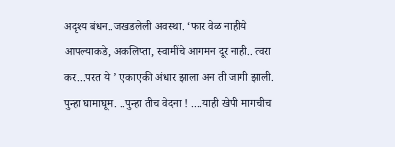अदृश्य बंधन..जखडलेली अवस्था. ‘फार वेळ नाहीये आपल्याकडे, अकलिप्ता, स्वामींचे आगमन दूर नाही.. त्वरा कर...परत ये ’ एकाएकी अंधार झाला अन ती जागी झाली. पुन्हा घामाघूम. ..पुन्हा तीच वेदना ! ....याही खेपी मागचीच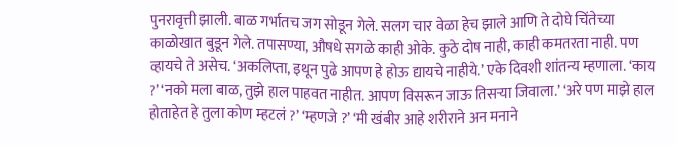पुनरावृत्ती झाली. बाळ गर्भातच जग सोडून गेले. सलग चार वेळा हेच झाले आणि ते दोघे चिंतेच्या काळोखात बुडून गेले. तपासण्या, औषधे सगळे काही ओके. कुठे दोष नाही, काही कमतरता नाही. पण व्हायचे ते असेच. ‘अकलिप्ता, इथून पुढे आपण हे होऊ द्यायचे नाहीये.’ एके दिवशी शांतन्य म्हणाला. ‘काय ?’ ‘नको मला बाळ, तुझे हाल पाहवत नाहीत. आपण विसरून जाऊ तिसऱ्या जिवाला.’ ‘अरे पण माझे हाल होताहेत हे तुला कोण म्हटलं ?’ ‘म्हणजे ?’ ‘मी खंबीर आहे शरीराने अन मनाने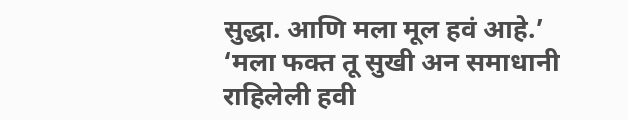सुद्धा. आणि मला मूल हवं आहे.’ ‘मला फक्त तू सुखी अन समाधानी राहिलेली हवी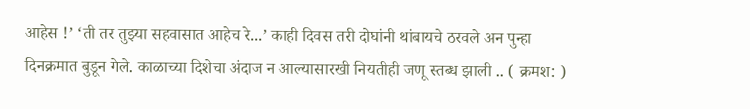आहेस !’ ‘ती तर तुझ्या सहवासात आहेच रे...’ काही दिवस तरी दोघांनी थांबायचे ठरवले अन पुन्हा दिनक्रमात बुडून गेले. काळाच्या दिशेचा अंदाज न आल्यासारखी नियतीही जणू स्तब्ध झाली .. ( क्रमश: )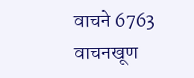वाचने 6763 वाचनखूण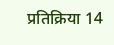प्रतिक्रिया 14